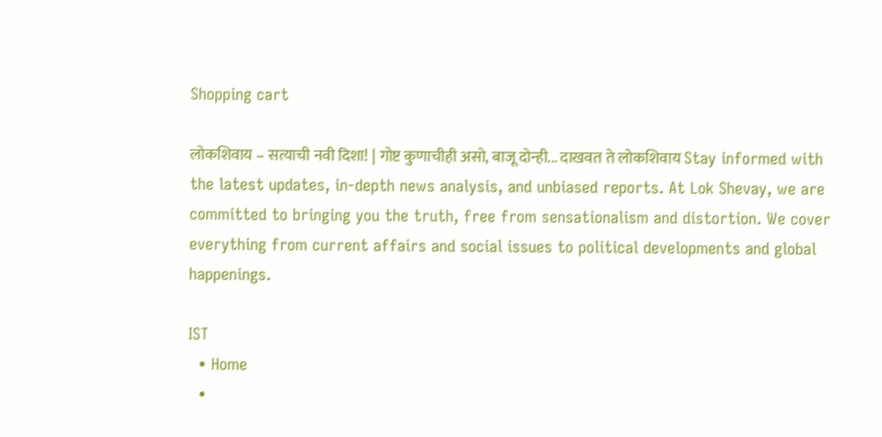Shopping cart

लोकशिवाय – सत्याची नवी दिशा! | गोष्ट कुणाचीही असो, बाजू दोन्ही... दाखवत ते लोकशिवाय Stay informed with the latest updates, in-depth news analysis, and unbiased reports. At Lok Shevay, we are committed to bringing you the truth, free from sensationalism and distortion. We cover everything from current affairs and social issues to political developments and global happenings.

IST
  • Home
  •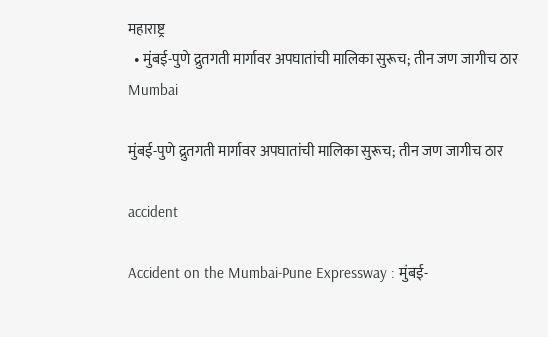महाराष्ट्र
  • मुंबई-पुणे द्रुतगती मार्गावर अपघातांची मालिका सुरूच; तीन जण जागीच ठार
Mumbai

मुंबई-पुणे द्रुतगती मार्गावर अपघातांची मालिका सुरूच; तीन जण जागीच ठार

accident

Accident on the Mumbai-Pune Expressway : मुंबई-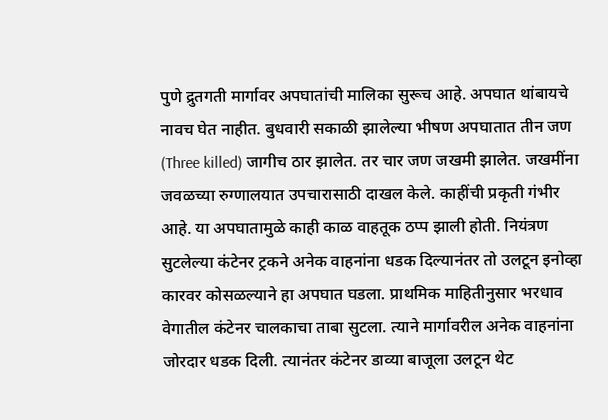पुणे द्रुतगती मार्गावर अपघातांची मालिका सुरूच आहे. अपघात थांबायचे नावच घेत नाहीत. बुधवारी सकाळी झालेल्या भीषण अपघातात तीन जण (Three killed) जागीच ठार झालेत. तर चार जण जखमी झालेत. जखमींना जवळच्या रुग्णालयात उपचारासाठी दाखल केले. काहींची प्रकृती गंभीर आहे. या अपघातामुळे काही काळ वाहतूक ठप्प झाली होती. नियंत्रण सुटलेल्या कंटेनर ट्रकने अनेक वाहनांना धडक दिल्यानंतर तो उलटून इनोव्हा कारवर कोसळल्याने हा अपघात घडला. प्राथमिक माहितीनुसार भरधाव वेगातील कंटेनर चालकाचा ताबा सुटला. त्याने मार्गावरील अनेक वाहनांना जोरदार धडक दिली. त्यानंतर कंटेनर डाव्या बाजूला उलटून थेट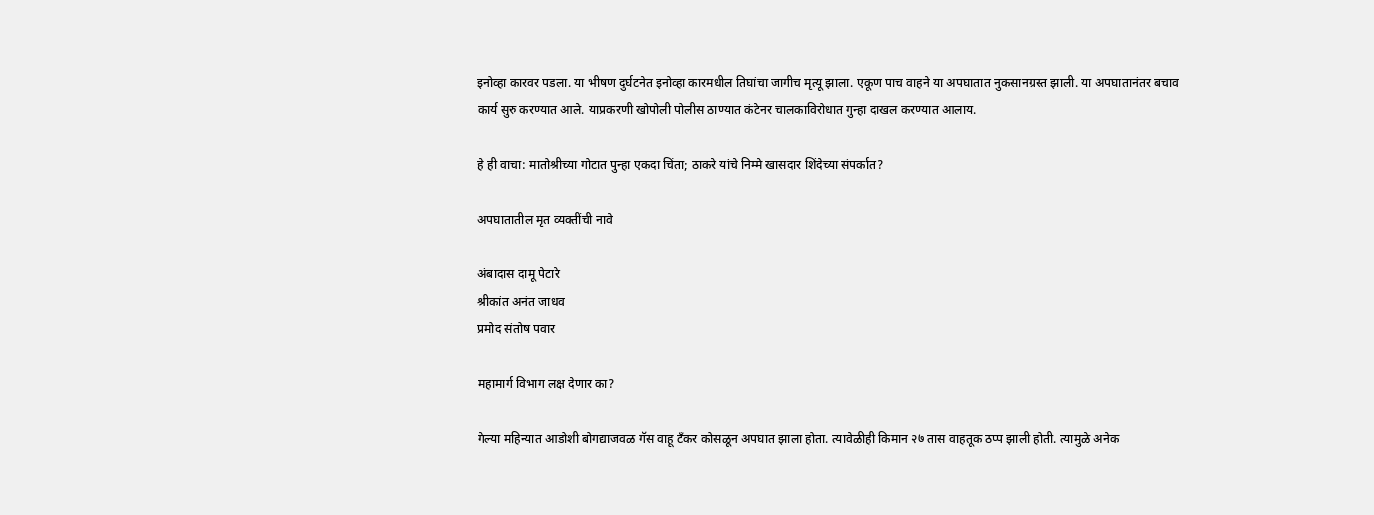इनोव्हा कारवर पडला. या भीषण दुर्घटनेत इनोव्हा कारमधील तिघांचा जागीच मृत्यू झाला. एकूण पाच वाहने या अपघातात नुकसानग्रस्त झाली. या अपघातानंतर बचाव कार्य सुरु करण्यात आले. याप्रकरणी खोपोली पोलीस ठाण्यात कंटेनर चालकाविरोधात गुन्हा दाखल करण्यात आलाय.

हे ही वाचा: मातोश्रीच्या गोटात पुन्हा एकदा चिंता; ठाकरे यांचे निम्मे खासदार शिंदेच्या संपर्कात?

अपघातातील मृत व्यक्तींची नावे

अंबादास दामू पेटारे
श्रीकांत अनंत जाधव
प्रमोद संतोष पवार

महामार्ग विभाग लक्ष देणार का?

गेल्या महिन्यात आडोशी बोगद्याजवळ गॅस वाहू टँकर कोसळून अपघात झाला होता. त्यावेळीही किमान २७ तास वाहतूक ठप्प झाली होती. त्यामुळे अनेक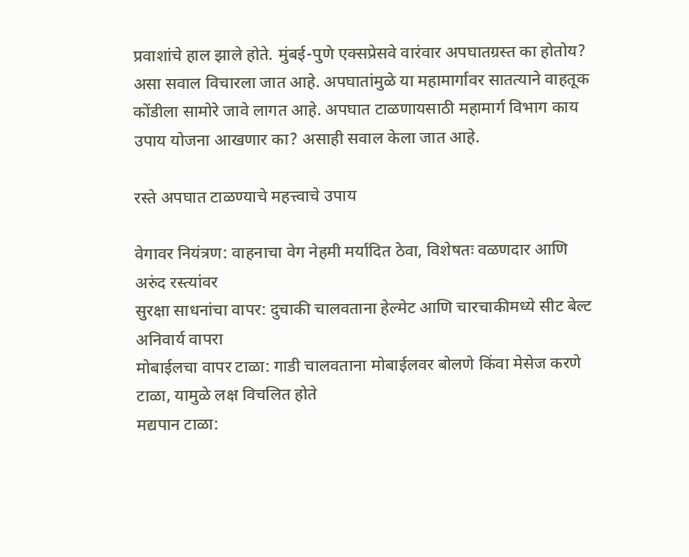प्रवाशांचे हाल झाले होते. मुंबई-पुणे एक्सप्रेसवे वारंवार अपघातग्रस्त का होतोय? असा सवाल विचारला जात आहे. अपघातांमुळे या महामार्गावर सातत्याने वाहतूक कोंडीला सामोरे जावे लागत आहे. अपघात टाळणायसाठी महामार्ग विभाग काय उपाय योजना आखणार का? असाही सवाल केला जात आहे.

रस्ते अपघात टाळण्याचे महत्त्वाचे उपाय

वेगावर नियंत्रण: वाहनाचा वेग नेहमी मर्यादित ठेवा, विशेषतः वळणदार आणि अरुंद रस्त्यांवर
सुरक्षा साधनांचा वापर: दुचाकी चालवताना हेल्मेट आणि चारचाकीमध्ये सीट बेल्ट अनिवार्य वापरा
मोबाईलचा वापर टाळा: गाडी चालवताना मोबाईलवर बोलणे किंवा मेसेज करणे टाळा, यामुळे लक्ष विचलित होते
मद्यपान टाळा: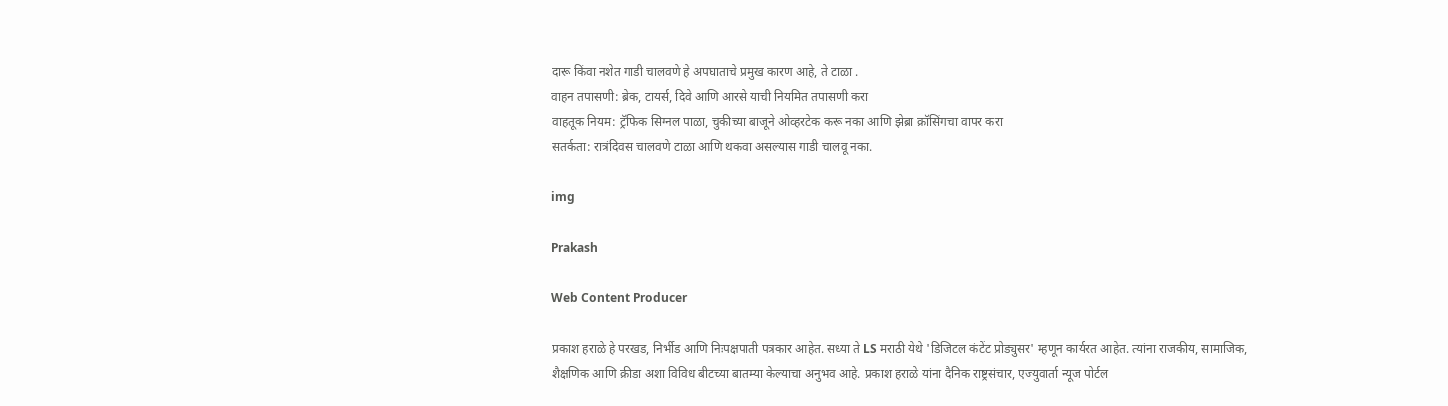दारू किंवा नशेत गाडी चालवणे हे अपघाताचे प्रमुख कारण आहे, ते टाळा .
वाहन तपासणी: ब्रेक, टायर्स, दिवे आणि आरसे याची नियमित तपासणी करा
वाहतूक नियम: ट्रॅफिक सिग्नल पाळा, चुकीच्या बाजूने ओव्हरटेक करू नका आणि झेब्रा क्रॉसिंगचा वापर करा
सतर्कता: रात्रंदिवस चालवणे टाळा आणि थकवा असल्यास गाडी चालवू नका.

img

Prakash

Web Content Producer

प्रकाश हराळे हे परखड, निर्भीड आणि निःपक्षपाती पत्रकार आहेत. सध्या ते LS मराठी येथे 'डिजिटल कंटेंट प्रोड्युसर' म्हणून कार्यरत आहेत. त्यांना राजकीय, सामाजिक, शैक्षणिक आणि क्रीडा अशा विविध बीटच्या बातम्या केल्याचा अनुभव आहे. प्रकाश हराळे यांना दैनिक राष्ट्रसंचार, एज्युवार्ता न्यूज पोर्टल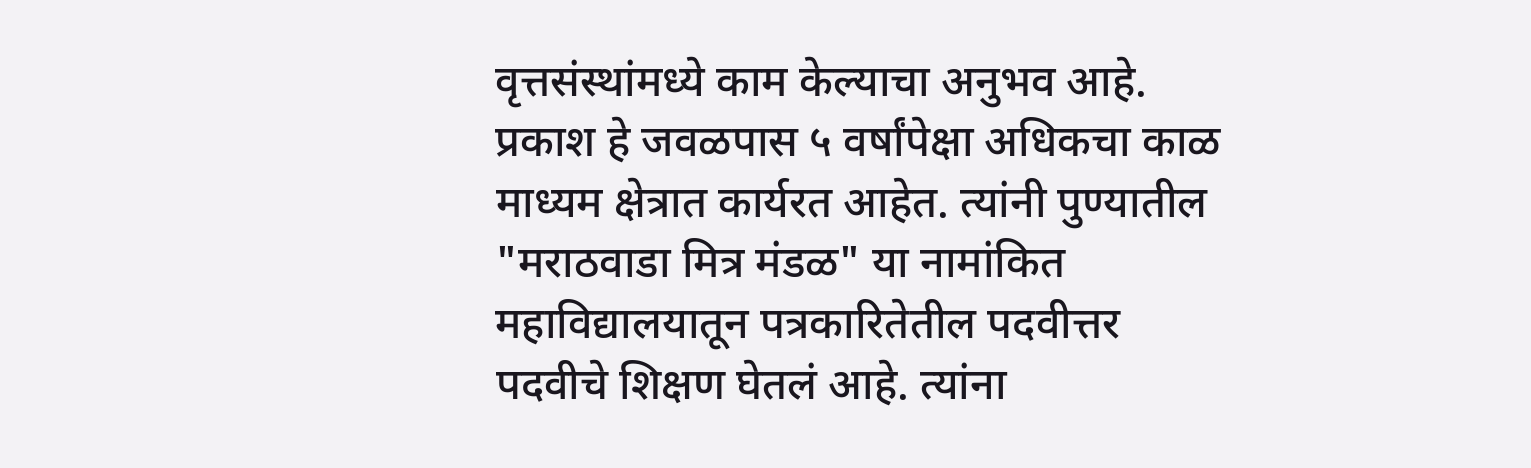वृत्तसंस्थांमध्ये काम केल्याचा अनुभव आहे. प्रकाश हे जवळपास ५ वर्षांपेक्षा अधिकचा काळ माध्यम क्षेत्रात कार्यरत आहेत. त्यांनी पुण्यातील "मराठवाडा मित्र मंडळ" या नामांकित महाविद्यालयातून पत्रकारितेतील पदवीत्तर पदवीचे शिक्षण घेतलं आहे. त्यांना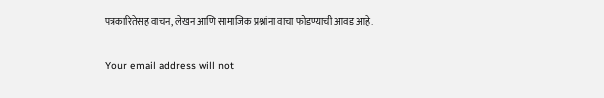पत्रकारितेसह वाचन, लेखन आणि सामाजिक प्रश्नांना वाचा फोडण्याची आवड आहे.

Your email address will not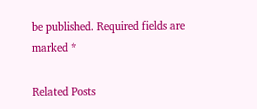be published. Required fields are marked *

Related Posts